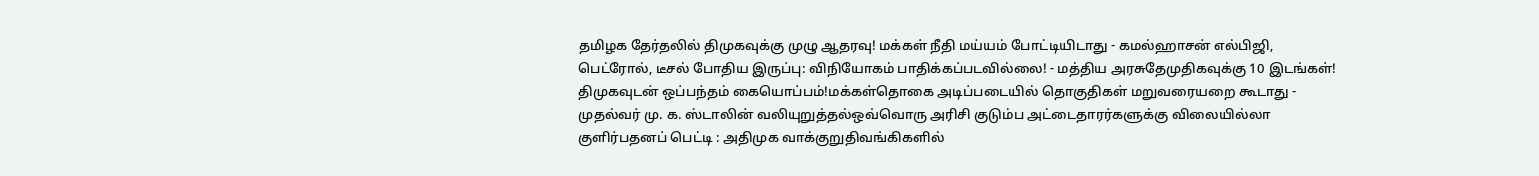தமிழக தேர்தலில் திமுகவுக்கு முழு ஆதரவு! மக்கள் நீதி மய்யம் போட்டியிடாது - கமல்ஹாசன் எல்பிஜி, பெட்ரோல், டீசல் போதிய இருப்பு: விநியோகம் பாதிக்கப்படவில்லை! - மத்திய அரசுதேமுதிகவுக்கு 10 இடங்கள்! திமுகவுடன் ஒப்பந்தம் கையொப்பம்!மக்கள்தொகை அடிப்படையில் தொகுதிகள் மறுவரையறை கூடாது - முதல்வர் மு. க. ஸ்டாலின் வலியுறுத்தல்ஒவ்வொரு அரிசி குடும்ப அட்டைதாரர்களுக்கு விலையில்லா குளிர்பதனப் பெட்டி : அதிமுக வாக்குறுதிவங்கிகளில்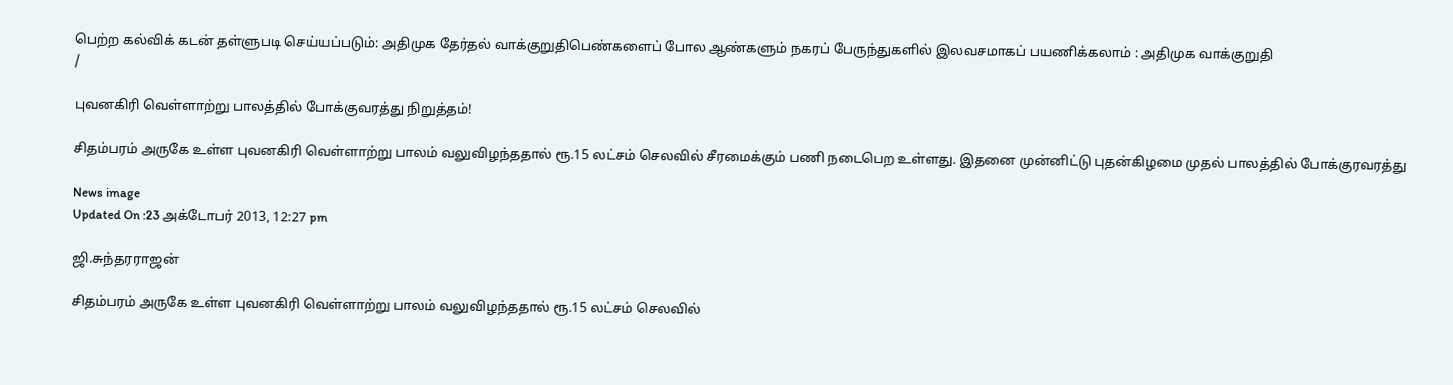பெற்ற கல்விக் கடன் தள்ளுபடி செய்யப்படும்: அதிமுக தேர்தல் வாக்குறுதிபெண்களைப் போல ஆண்களும் நகரப் பேருந்துகளில் இலவசமாகப் பயணிக்கலாம் : அதிமுக வாக்குறுதி
/

புவனகிரி வெள்ளாற்று பாலத்தில் போக்குவரத்து நிறுத்தம்!

சிதம்பரம் அருகே உள்ள புவனகிரி வெள்ளாற்று பாலம் வலுவிழந்ததால் ரூ.15 லட்சம் செலவில் சீரமைக்கும் பணி நடைபெற உள்ளது. இதனை முன்னிட்டு புதன்கிழமை முதல் பாலத்தில் போக்குரவரத்து

News image
Updated On :23 அக்டோபர் 2013, 12:27 pm

ஜி.சுந்தரராஜன்

சிதம்பரம் அருகே உள்ள புவனகிரி வெள்ளாற்று பாலம் வலுவிழந்ததால் ரூ.15 லட்சம் செலவில்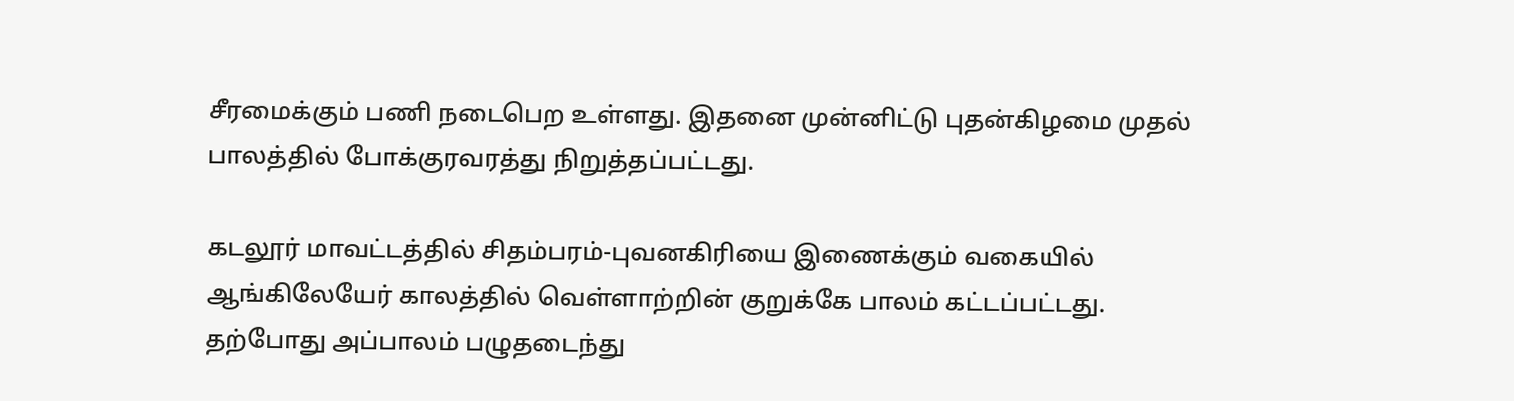சீரமைக்கும் பணி நடைபெற உள்ளது. இதனை முன்னிட்டு புதன்கிழமை முதல் பாலத்தில் போக்குரவரத்து நிறுத்தப்பட்டது.

கடலூர் மாவட்டத்தில் சிதம்பரம்-புவனகிரியை இணைக்கும் வகையில் ஆங்கிலேயேர் காலத்தில் வெள்ளாற்றின் குறுக்கே பாலம் கட்டப்பட்டது. தற்போது அப்பாலம் பழுதடைந்து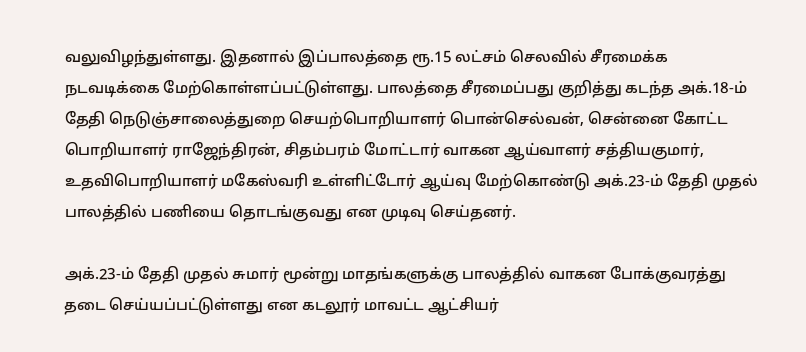வலுவிழந்துள்ளது. இதனால் இப்பாலத்தை ரூ.15 லட்சம் செலவில் சீரமைக்க நடவடிக்கை மேற்கொள்ளப்பட்டுள்ளது. பாலத்தை சீரமைப்பது குறித்து கடந்த அக்.18-ம் தேதி நெடுஞ்சாலைத்துறை செயற்பொறியாளர் பொன்செல்வன், சென்னை கோட்ட பொறியாளர் ராஜேந்திரன், சிதம்பரம் மோட்டார் வாகன ஆய்வாளர் சத்தியகுமார், உதவிபொறியாளர் மகேஸ்வரி உள்ளிட்டோர் ஆய்வு மேற்கொண்டு அக்.23-ம் தேதி முதல் பாலத்தில் பணியை தொடங்குவது என முடிவு செய்தனர்.

அக்.23-ம் தேதி முதல் சுமார் மூன்று மாதங்களுக்கு பாலத்தில் வாகன போக்குவரத்து தடை செய்யப்பட்டுள்ளது என கடலூர் மாவட்ட ஆட்சியர்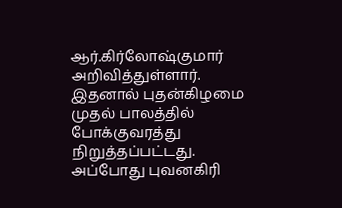ஆர்.கிர்லோஷ்குமார் அறிவித்துள்ளார். இதனால் புதன்கிழமை முதல் பாலத்தில் போக்குவரத்து நிறுத்தப்பட்டது. அப்போது புவனகிரி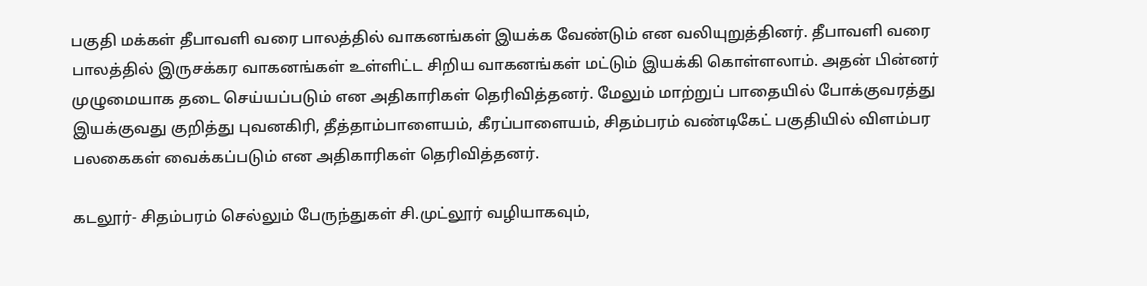பகுதி மக்கள் தீபாவளி வரை பாலத்தில் வாகனங்கள் இயக்க வேண்டும் என வலியுறுத்தினர். தீபாவளி வரை பாலத்தில் இருசக்கர வாகனங்கள் உள்ளிட்ட சிறிய வாகனங்கள் மட்டும் இயக்கி கொள்ளலாம். அதன் பின்னர் முழுமையாக தடை செய்யப்படும் என அதிகாரிகள் தெரிவித்தனர். மேலும் மாற்றுப் பாதையில் போக்குவரத்து இயக்குவது குறித்து புவனகிரி, தீத்தாம்பாளையம், கீரப்பாளையம், சிதம்பரம் வண்டிகேட் பகுதியில் விளம்பர பலகைகள் வைக்கப்படும் என அதிகாரிகள் தெரிவித்தனர்.

கடலூர்- சிதம்பரம் செல்லும் பேருந்துகள் சி.முட்லூர் வழியாகவும்,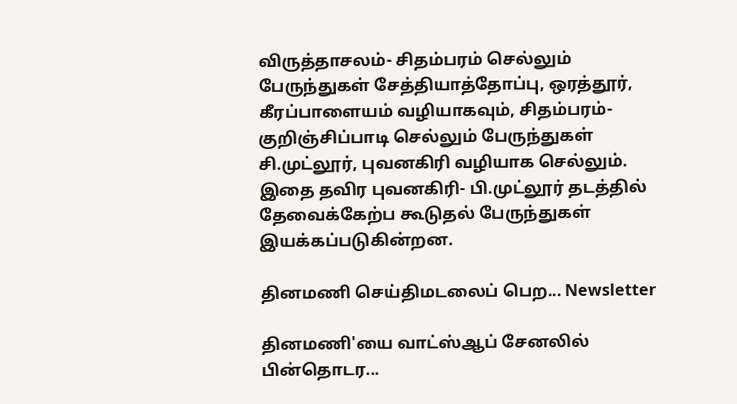விருத்தாசலம்- சிதம்பரம் செல்லும் பேருந்துகள் சேத்தியாத்தோப்பு, ஒரத்தூர், கீரப்பாளையம் வழியாகவும், சிதம்பரம்- குறிஞ்சிப்பாடி செல்லும் பேருந்துகள் சி.முட்லூர், புவனகிரி வழியாக செல்லும். இதை தவிர புவனகிரி- பி.முட்லூர் தடத்தில் தேவைக்கேற்ப கூடுதல் பேருந்துகள் இயக்கப்படுகின்றன.

தினமணி செய்திமடலைப் பெற... Newsletter

தினமணி'யை வாட்ஸ்ஆப் சேனலில் பின்தொடர...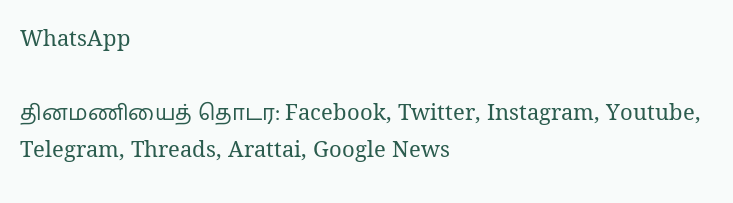WhatsApp

தினமணியைத் தொடர: Facebook, Twitter, Instagram, Youtube, Telegram, Threads, Arattai, Google News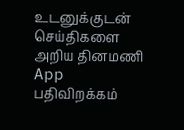உடனுக்குடன் செய்திகளை அறிய தினமணி App பதிவிறக்கம்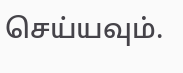செய்யவும்.